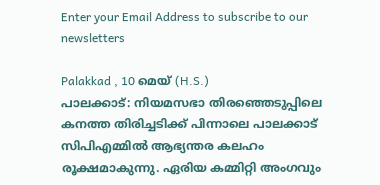Enter your Email Address to subscribe to our newsletters

Palakkad , 10 മെയ് (H.S.)
പാലക്കാട്: നിയമസഭാ തിരഞ്ഞെടുപ്പിലെ കനത്ത തിരിച്ചടിക്ക് പിന്നാലെ പാലക്കാട് സിപിഎമ്മിൽ ആഭ്യന്തര കലഹം രൂക്ഷമാകുന്നു. ഏരിയ കമ്മിറ്റി അംഗവും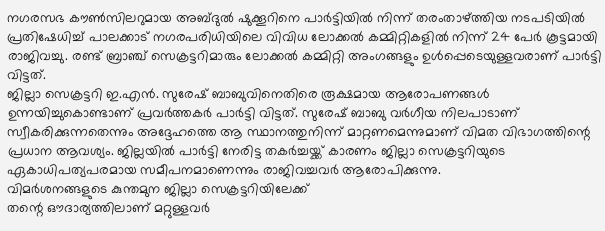നഗരസഭ കൗൺസിലറുമായ അബ്ദുൽ ഷുക്കൂറിനെ പാർട്ടിയിൽ നിന്ന് തരംതാഴ്ത്തിയ നടപടിയിൽ പ്രതിഷേധിച്ച് പാലക്കാട് നഗരപരിധിയിലെ വിവിധ ലോക്കൽ കമ്മിറ്റികളിൽ നിന്ന് 24 പേർ കൂട്ടമായി രാജിവച്ചു. രണ്ട് ബ്രാഞ്ച് സെക്രട്ടറിമാരും ലോക്കൽ കമ്മിറ്റി അംഗങ്ങളും ഉൾപ്പെടെയുള്ളവരാണ് പാർട്ടി വിട്ടത്.
ജില്ലാ സെക്രട്ടറി ഇ.എൻ. സുരേഷ് ബാബുവിനെതിരെ രൂക്ഷമായ ആരോപണങ്ങൾ ഉന്നയിച്ചുകൊണ്ടാണ് പ്രവർത്തകർ പാർട്ടി വിട്ടത്. സുരേഷ് ബാബു വർഗീയ നിലപാടാണ് സ്വീകരിക്കുന്നതെന്നും അദ്ദേഹത്തെ ആ സ്ഥാനത്തുനിന്ന് മാറ്റണമെന്നുമാണ് വിമത വിഭാഗത്തിന്റെ പ്രധാന ആവശ്യം. ജില്ലയിൽ പാർട്ടി നേരിട്ട തകർച്ചയ്ക്ക് കാരണം ജില്ലാ സെക്രട്ടറിയുടെ ഏകാധിപത്യപരമായ സമീപനമാണെന്നും രാജിവച്ചവർ ആരോപിക്കുന്നു.
വിമർശനങ്ങളുടെ കുന്തമുന ജില്ലാ സെക്രട്ടറിയിലേക്ക്
തന്റെ ഔദാര്യത്തിലാണ് മറ്റുള്ളവർ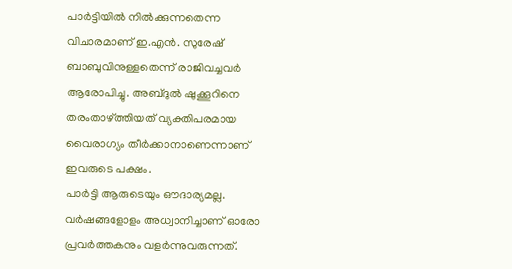പാർട്ടിയിൽ നിൽക്കുന്നതെന്ന വിചാരമാണ് ഇ.എൻ. സുരേഷ് ബാബുവിനുള്ളതെന്ന് രാജിവച്ചവർ ആരോപിച്ചു. അബ്ദുൽ ഷുക്കൂറിനെ തരംതാഴ്ത്തിയത് വ്യക്തിപരമായ വൈരാഗ്യം തീർക്കാനാണെന്നാണ് ഇവരുടെ പക്ഷം.
പാർട്ടി ആരുടെയും ഔദാര്യമല്ല. വർഷങ്ങളോളം അധ്വാനിച്ചാണ് ഓരോ പ്രവർത്തകനും വളർന്നുവരുന്നത്.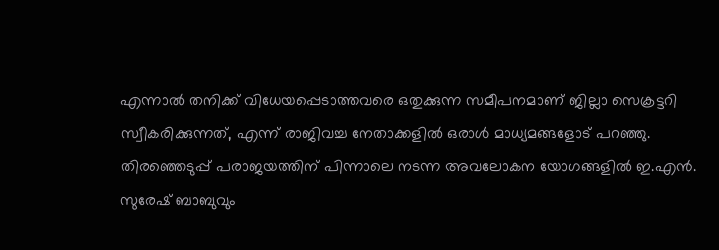എന്നാൽ തനിക്ക് വിധേയപ്പെടാത്തവരെ ഒതുക്കുന്ന സമീപനമാണ് ജില്ലാ സെക്രട്ടറി സ്വീകരിക്കുന്നത്, എന്ന് രാജിവച്ച നേതാക്കളിൽ ഒരാൾ മാധ്യമങ്ങളോട് പറഞ്ഞു.
തിരഞ്ഞെടുപ്പ് പരാജയത്തിന് പിന്നാലെ നടന്ന അവലോകന യോഗങ്ങളിൽ ഇ.എൻ. സുരേഷ് ബാബുവും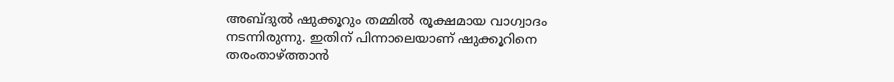അബ്ദുൽ ഷുക്കൂറും തമ്മിൽ രൂക്ഷമായ വാഗ്വാദം നടന്നിരുന്നു. ഇതിന് പിന്നാലെയാണ് ഷുക്കൂറിനെ തരംതാഴ്ത്താൻ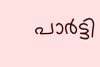പാർട്ടി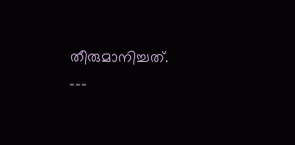തീരുമാനിച്ചത്.
---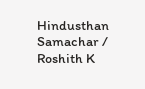Hindusthan Samachar / Roshith K